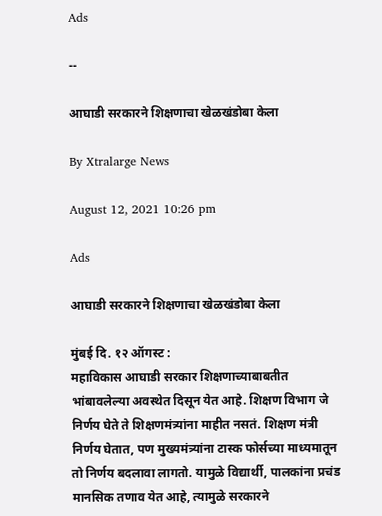Ads

--

आघाडी सरकारने शिक्षणाचा खेळखंडोबा केला

By Xtralarge News

August 12, 2021 10:26 pm

Ads

आघाडी सरकारने शिक्षणाचा खेळखंडोबा केला

मुंबई दि. १२ ऑगस्ट :
महाविकास आघाडी सरकार शिक्षणाच्याबाबतीत भांबावलेल्या अवस्थेत दिसून येत आहे. शिक्षण विभाग जे निर्णय घेते ते शिक्षणमंत्र्यांना माहीत नसतं. शिक्षण मंत्री निर्णय घेतात, पण मुख्यमंत्र्यांना टास्क फोर्सच्या माध्यमातून तो निर्णय बदलावा लागतो. यामुळे विद्यार्थी, पालकांना प्रचंड मानसिक तणाव येत आहे, त्यामुळे सरकारने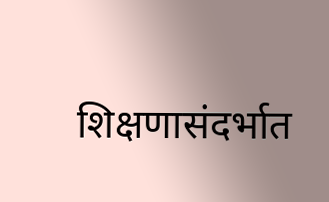शिक्षणासंदर्भात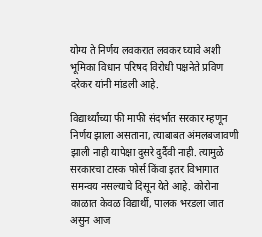योग्य ते निर्णय लवकरात लवकर घ्यावे अशी भूमिका विधान परिषद विरोधी पक्षनेते प्रविण दरेकर यांनी मांडली आहे.

विद्यार्थ्यांच्या फी माफी संदर्भात सरकार म्हणून निर्णय झाला असताना, त्याबाबत अंमलबजावणी झाली नाही यापेक्षा दुसरे दुर्दैवी नाही. त्यामुळे सरकारचा टास्क फोर्स किंवा इतर विभागात समन्वय नसल्याचे दिसून येते आहे. कोरोना काळात केवळ विद्यार्थी, पालक भरडला जात असुन आज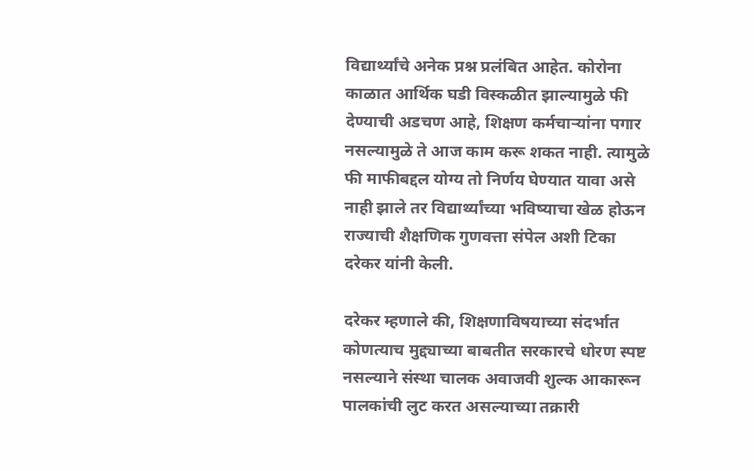विद्यार्थ्यांचे अनेक प्रश्न प्रलंबित आहेत. कोरोना काळात आर्थिक घडी विस्कळीत झाल्यामुळे फी देण्याची अडचण आहे, शिक्षण कर्मचाऱ्यांना पगार नसल्यामुळे ते आज काम करू शकत नाही. त्यामुळे फी माफीबद्दल योग्य तो निर्णय घेण्यात यावा असे नाही झाले तर विद्यार्थ्यांच्या भविष्याचा खेळ होऊन राज्याची शैक्षणिक गुणवत्ता संपेल अशी टिका दरेकर यांनी केली.

दरेकर म्हणाले की, शिक्षणाविषयाच्या संदर्भात कोणत्याच मुद्द्याच्या बाबतीत सरकारचे धोरण स्पष्ट नसल्याने संस्था चालक अवाजवी शुल्क आकारून पालकांची लुट करत असल्याच्या तक्रारी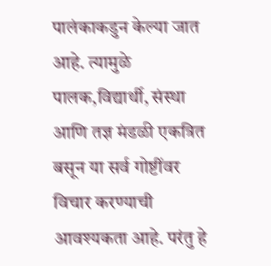पालंकाकडुन केल्या जात आहे. त्यामुळे पालक,विद्यार्थी, संस्था आणि तज्ञ मंडळी एकत्रित बसून या सर्व गोष्टींवर विचार करण्याची आवश्यकता आहे. परंतु हे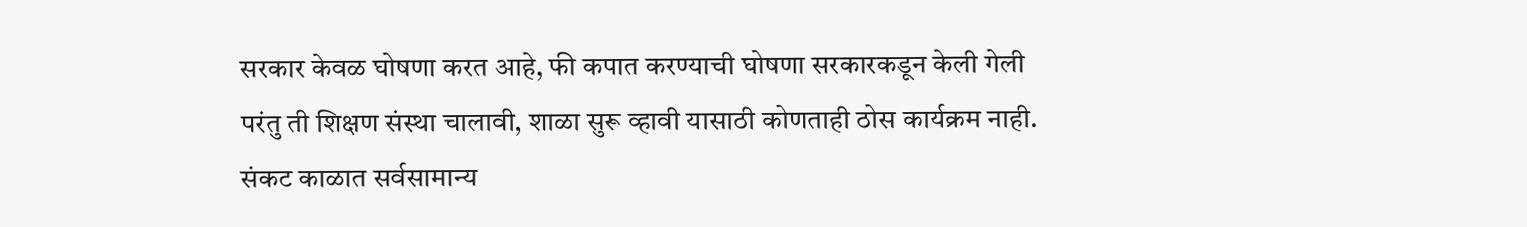सरकार केवळ घोषणा करत आहे, फी कपात करण्याची घोषणा सरकारकडून केली गेली परंतु ती शिक्षण संस्था चालावी, शाळा सुरू व्हावी यासाठी कोणताही ठोस कार्यक्रम नाही. संकट काळात सर्वसामान्य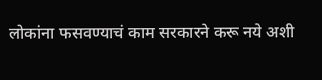लोकांना फसवण्याचं काम सरकारने करू नये अशी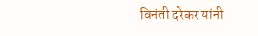विनंती दरेकर यांनी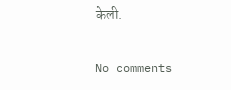केली.

No comments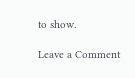to show.

Leave a Comment